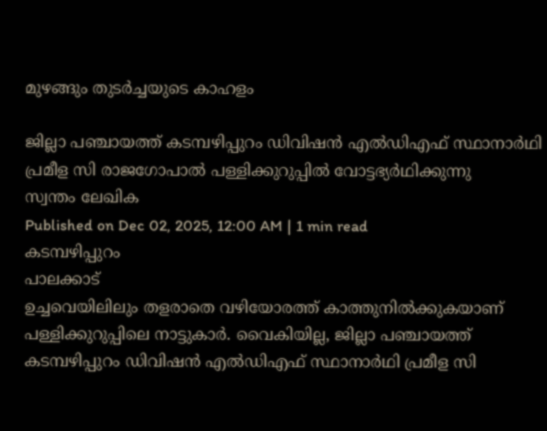മുഴങ്ങും തുടർച്ചയുടെ കാഹളം

ജില്ലാ പഞ്ചായത്ത് കടമ്പഴിപ്പുറം ഡിവിഷൻ എൽഡിഎഫ് സ്ഥാനാർഥി പ്രമീള സി രാജഗോപാൽ പള്ളിക്കുറുപ്പിൽ വോട്ടഭ്യർഥിക്കുന്നു
സ്വന്തം ലേഖിക
Published on Dec 02, 2025, 12:00 AM | 1 min read
കടമ്പഴിപ്പുറം
പാലക്കാട്
ഉച്ചവെയിലിലും തളരാതെ വഴിയോരത്ത് കാത്തുനിൽക്കുകയാണ് പള്ളിക്കുറുപ്പിലെ നാട്ടുകാർ. വൈകിയില്ല, ജില്ലാ പഞ്ചായത്ത് കടമ്പഴിപ്പുറം ഡിവിഷൻ എൽഡിഎഫ് സ്ഥാനാർഥി പ്രമീള സി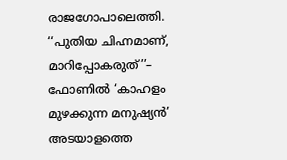രാജഗോപാലെത്തി. ‘‘പുതിയ ചിഹ്നമാണ്, മാറിപ്പോകരുത്’’– ഫോണിൽ ‘കാഹളം മുഴക്കുന്ന മനുഷ്യൻ’ അടയാളത്തെ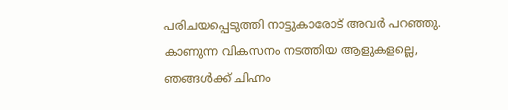പരിചയപ്പെടുത്തി നാട്ടുകാരോട് അവർ പറഞ്ഞു. കാണുന്ന വികസനം നടത്തിയ ആളുകളല്ലെ, ഞങ്ങൾക്ക് ചിഹ്നം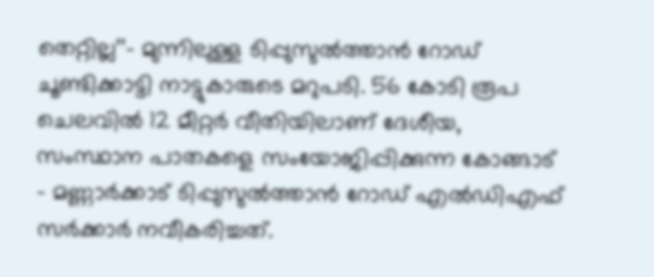തെറ്റില്ല’’– മുന്നിലുള്ള ടിപ്പുസുൽത്താൻ റോഡ് ചൂണ്ടിക്കാട്ടി നാട്ടുകാരുടെ മറുപടി. 56 കോടി രൂപ ചെലവിൽ 12 മീറ്റർ വീതിയിലാണ് ദേശീയ, സംസ്ഥാന പാതകളെ സംയോജിപ്പിക്കുന്ന കോങ്ങാട് – മണ്ണാർക്കാട് ടിപ്പുസുൽത്താൻ റോഡ് എൽഡിഎഫ് സർക്കാർ നവീകരിച്ചത്.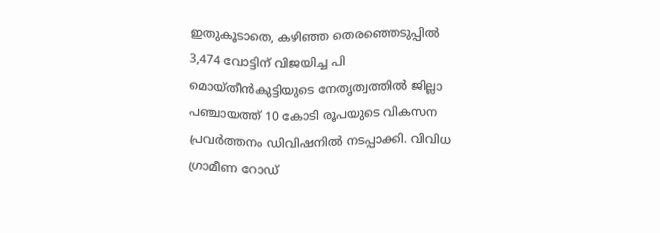ഇതുകൂടാതെ, കഴിഞ്ഞ തെരഞ്ഞെടുപ്പിൽ 3,474 വോട്ടിന് വിജയിച്ച പി മൊയ്തീൻകുട്ടിയുടെ നേതൃത്വത്തിൽ ജില്ലാ പഞ്ചായത്ത് 10 കോടി രൂപയുടെ വികസന പ്രവർത്തനം ഡിവിഷനിൽ നടപ്പാക്കി. വിവിധ ഗ്രാമീണ റോഡ്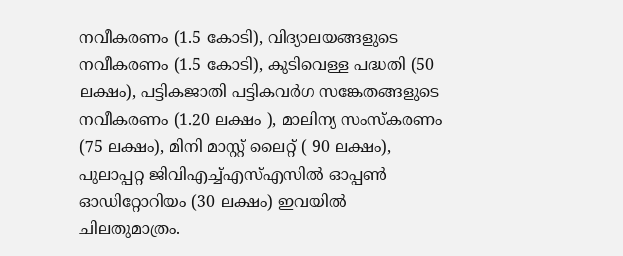നവീകരണം (1.5 കോടി), വിദ്യാലയങ്ങളുടെ നവീകരണം (1.5 കോടി), കുടിവെള്ള പദ്ധതി (50 ലക്ഷം), പട്ടികജാതി പട്ടികവർഗ സങ്കേതങ്ങളുടെ നവീകരണം (1.20 ലക്ഷം ), മാലിന്യ സംസ്കരണം (75 ലക്ഷം), മിനി മാസ്റ്റ് ലൈറ്റ് ( 90 ലക്ഷം), പുലാപ്പറ്റ ജിവിഎച്ച്എസ്എസിൽ ഓപ്പൺ ഓഡിറ്റോറിയം (30 ലക്ഷം) ഇവയിൽ ചിലതുമാത്രം.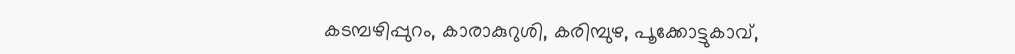കടമ്പഴിപ്പുറം, കാരാകുറുശി, കരിമ്പുഴ, പൂക്കോട്ടുകാവ്,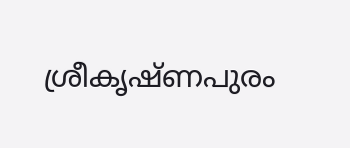ശ്രീകൃഷ്ണപുരം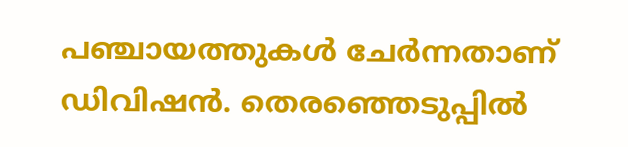പഞ്ചായത്തുകൾ ചേർന്നതാണ് ഡിവിഷൻ. തെരഞ്ഞെടുപ്പിൽ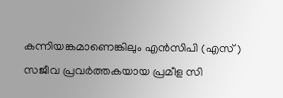കന്നിയങ്കമാണെങ്കിലും എൻസിപി (എസ്) സജീവ പ്രവർത്തകയായ പ്രമീള സി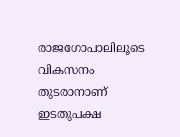രാജഗോപാലിലൂടെ വികസനം തുടരാനാണ് ഇടതുപക്ഷ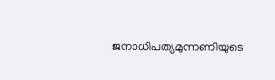ജനാധിപത്യമുന്നണിയുടെ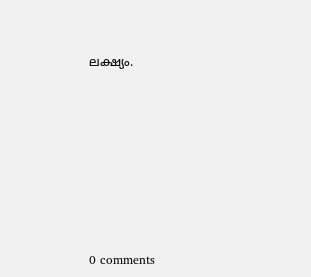ലക്ഷ്യം.










0 comments